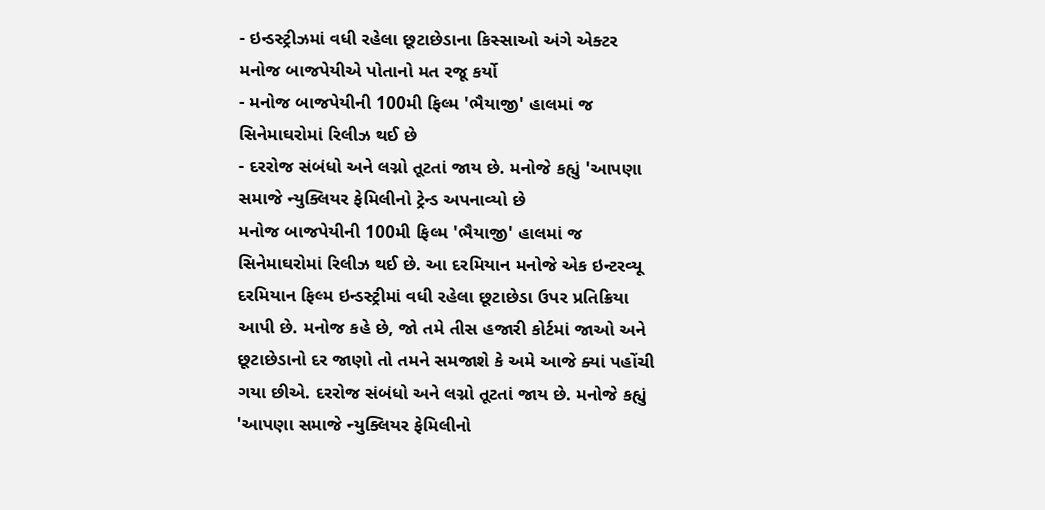- ઇન્ડસ્ટ્રીઝમાં વધી રહેલા છૂટાછેડાના કિસ્સાઓ અંગે એક્ટર મનોજ બાજપેયીએ પોતાનો મત રજૂ કર્યો
- મનોજ બાજપેયીની 100મી ફિલ્મ 'ભૈયાજી' હાલમાં જ સિનેમાઘરોમાં રિલીઝ થઈ છે
- દરરોજ સંબંધો અને લગ્નો તૂટતાં જાય છે. મનોજે કહ્યું 'આપણા સમાજે ન્યુક્લિયર ફેમિલીનો ટ્રેન્ડ અપનાવ્યો છે
મનોજ બાજપેયીની 100મી ફિલ્મ 'ભૈયાજી' હાલમાં જ સિનેમાઘરોમાં રિલીઝ થઈ છે. આ દરમિયાન મનોજે એક ઇન્ટરવ્યૂ દરમિયાન ફિલ્મ ઇન્ડસ્ટ્રીમાં વધી રહેલા છૂટાછેડા ઉપર પ્રતિક્રિયા આપી છે. મનોજ કહે છે, જો તમે તીસ હજારી કોર્ટમાં જાઓ અને છૂટાછેડાનો દર જાણો તો તમને સમજાશે કે અમે આજે ક્યાં પહોંચી ગયા છીએ. દરરોજ સંબંધો અને લગ્નો તૂટતાં જાય છે. મનોજે કહ્યું 'આપણા સમાજે ન્યુક્લિયર ફેમિલીનો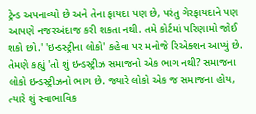ટ્રેન્ડ અપનાવ્યો છે અને તેના ફાયદા પણ છે, પરંતુ ગેરફાયદાને પણ આપણે નજરઅંદાજ કરી શકતા નથી. તમે કોર્ટમાં પરિણામો જોઈ શકો છો.' 'ઇન્ડસ્ટ્રીના લોકો' કહેવા પર મનોજે રિએક્શન આપ્યું છે. તેમણે કહ્યું 'તો શું ઇન્ડસ્ટ્રીઝ સમાજનો એક ભાગ નથી? સમાજના લોકો ઇન્ડસ્ટ્રીઝનો ભાગ છે. જ્યારે લોકો એક જ સમાજના હોય, ત્યારે શું સ્વાભાવિક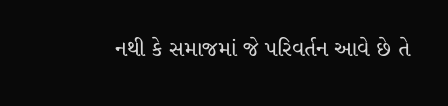નથી કે સમાજમાં જે પરિવર્તન આવે છે તે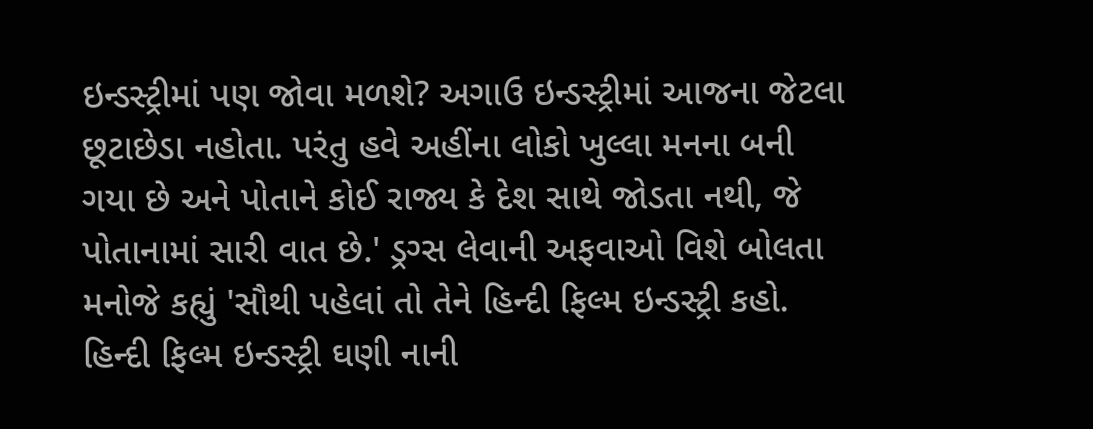ઇન્ડસ્ટ્રીમાં પણ જોવા મળશે? અગાઉ ઇન્ડસ્ટ્રીમાં આજના જેટલા છૂટાછેડા નહોતા. પરંતુ હવે અહીંના લોકો ખુલ્લા મનના બની ગયા છે અને પોતાને કોઈ રાજ્ય કે દેશ સાથે જોડતા નથી, જે પોતાનામાં સારી વાત છે.' ડ્રગ્સ લેવાની અફવાઓ વિશે બોલતા મનોજે કહ્યું 'સૌથી પહેલાં તો તેને હિન્દી ફિલ્મ ઇન્ડસ્ટ્રી કહો. હિન્દી ફિલ્મ ઇન્ડસ્ટ્રી ઘણી નાની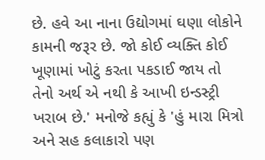છે. હવે આ નાના ઉદ્યોગમાં ઘણા લોકોને કામની જરૂર છે. જો કોઈ વ્યક્તિ કોઈ ખૂણામાં ખોટું કરતા પકડાઈ જાય તો તેનો અર્થ એ નથી કે આખી ઇન્ડસ્ટ્રી ખરાબ છે.' મનોજે કહ્યું કે 'હું મારા મિત્રો અને સહ કલાકારો પણ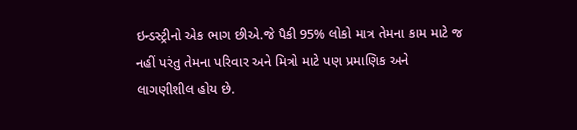ઇન્ડસ્ટ્રીનો એક ભાગ છીએ.જે પૈકી 95% લોકો માત્ર તેમના કામ માટે જ નહીં પરંતુ તેમના પરિવાર અને મિત્રો માટે પણ પ્રમાણિક અને લાગણીશીલ હોય છે.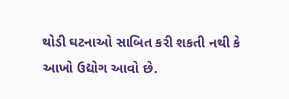થોડી ઘટનાઓ સાબિત કરી શકતી નથી કે આખો ઉદ્યોગ આવો છે.